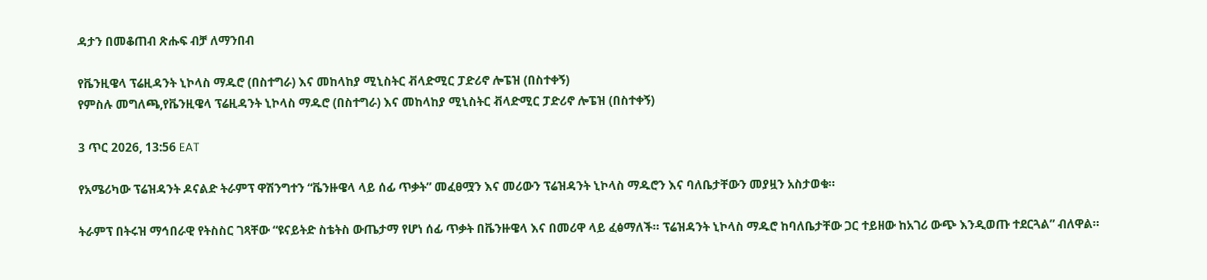ዳታን በመቆጠብ ጽሑፍ ብቻ ለማንበብ

የቬንዚዌላ ፕሬዚዳንት ኒኮላስ ማዱሮ (በስተግራ) እና መከላከያ ሚኒስትር ቭላድሚር ፓድሪኖ ሎፔዝ (በስተቀኝ)
የምስሉ መግለጫ,የቬንዚዌላ ፕሬዚዳንት ኒኮላስ ማዱሮ (በስተግራ) እና መከላከያ ሚኒስትር ቭላድሚር ፓድሪኖ ሎፔዝ (በስተቀኝ)

3 ጥር 2026, 13:56 EAT

የአሜሪካው ፕሬዝዳንት ዶናልድ ትራምፕ ዋሽንግተን “ቬንዙዌላ ላይ ሰፊ ጥቃት” መፈፀሟን እና መሪውን ፕሬዝዳንት ኒኮላስ ማዱሮን እና ባለቤታቸውን መያዟን አስታወቁ።

ትራምፕ በትሩዝ ማኅበራዊ የትስስር ገጻቸው “ዩናይትድ ስቴትስ ውጤታማ የሆነ ሰፊ ጥቃት በቬንዙዌላ እና በመሪዋ ላይ ፈፅማለች። ፕሬዝዳንት ኒኮላስ ማዱሮ ከባለቤታቸው ጋር ተይዘው ከአገሪ ውጭ እንዲወጡ ተደርጓል” ብለዋል።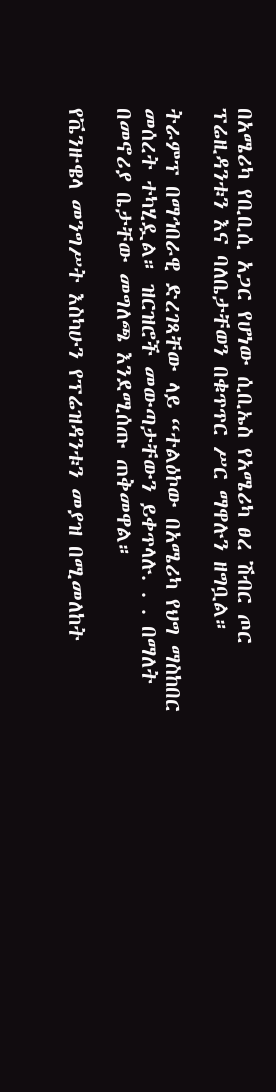በአሜሪካ የቢቢሲ አጋር የሆነው ሲቢኤስ የአሜሪካ ፀረ ሽብር ጦር ፕሬዚዳንቱን እና ባለቤታቸወን በቁጥጥር ሥር ማዋሉን ዘግቧል።

ትራምፕ በማኅበራዊ ድረገጻቸው ላይ “ተልዕኮው በአሜሪካ የህግ ማስከበር መሰረት ተካሂዷል። ዝርዝሮች መውጣታቸውን ይቀጥላሉ. . . በማለት በመኖሪያ ቤታቸው መግለጫ እንደሚሰጡ ጠቅመዋል።

የቬንዙዌላ መንግሥት እስካሁን የፕሬዝዳንቱን መያዝ በሚመለከት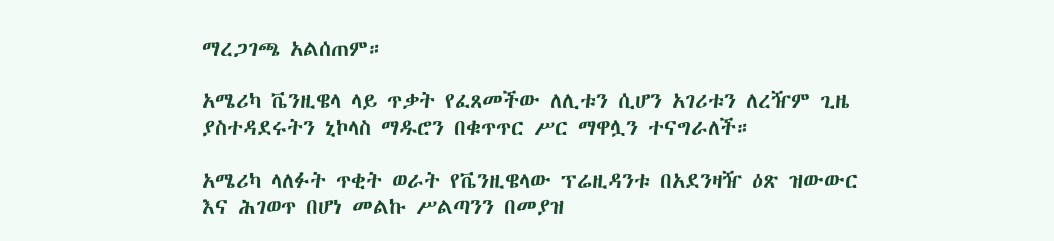ማረጋገጫ አልሰጠም።

አሜሪካ ቬንዚዌላ ላይ ጥቃት የፈጸመችው ለሊቱን ሲሆን አገሪቱን ለረዥም ጊዜ ያስተዳደሩትን ኒኮላስ ማዱሮን በቁጥጥር ሥር ማዋሏን ተናግራለች።

አሜሪካ ላለፉት ጥቂት ወራት የቬንዚዌላው ፕሬዚዳንቱ በአደንዛዥ ዕጽ ዝውውር እና ሕገወጥ በሆነ መልኩ ሥልጣንን በመያዝ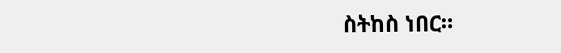ስትከስ ነበር።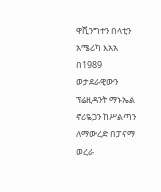ዋሺንግተን በላቲን አሜሪካ እአአ በ1989 ወታደራዊውን ፕሬዚዳንት ማኑኤል ኖሪዬጋን ከሥልጣን ለማውረድ በፓናማ ወረራ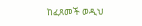ከፈጸመች ወዲህ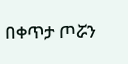በቀጥታ ጦሯን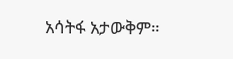አሳትፋ አታውቅም።